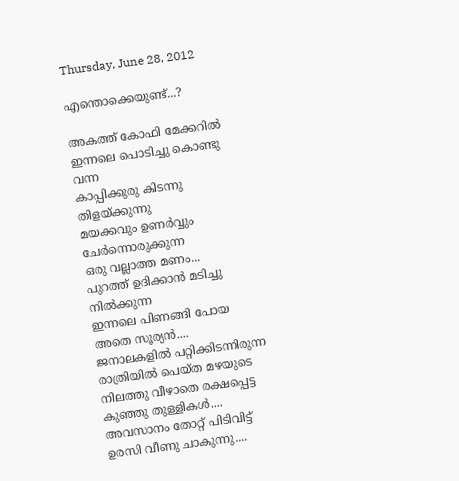Thursday, June 28, 2012

എന്തൊക്കെയുണ്ട്...?

അകത്ത് കോഫി മേക്കറില്‍
ഇന്നലെ പൊടിച്ചു കൊണ്ടു വന്ന
കാപ്പിക്കുരു കിടന്നു തിളയ്ക്കുന്നു
മയക്കവും ഉണര്‍വ്വും ചേര്‍ന്നൊരുക്കുന്ന
ഒരു വല്ലാത്ത മണം...
പുറത്ത് ഉദിക്കാന്‍ മടിച്ചു നില്‍ക്കുന്ന
ഇന്നലെ പിണങ്ങി പോയ അതെ സൂര്യന്‍....
ജനാലകളില്‍ പറ്റിക്കിടന്നിരുന്ന
രാത്രിയില്‍ പെയ്ത മഴയുടെ
നിലത്തു വീഴാതെ രക്ഷപ്പെട്ട
കുഞ്ഞു തുള്ളികള്‍....
അവസാനം തോറ്റ് പിടിവിട്ട്
ഉരസി വീണു ചാകുന്നു....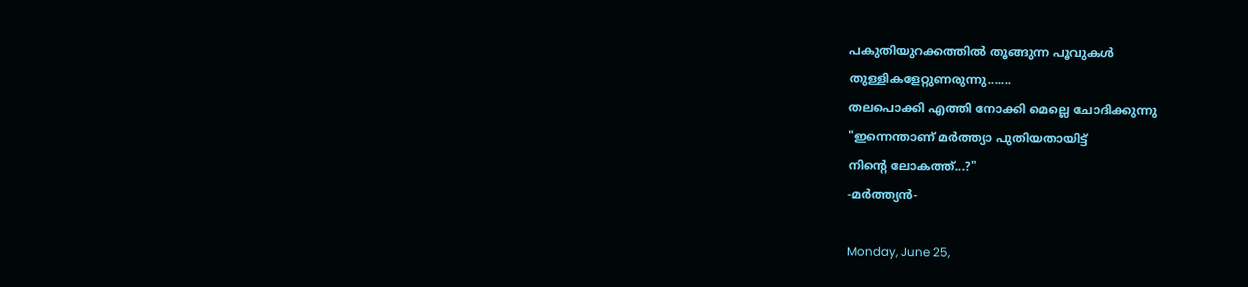പകുതിയുറക്കത്തില്‍ തൂങ്ങുന്ന പൂവുകള്‍
തുള്ളികളേറ്റുണരുന്നു.......
തലപൊക്കി എത്തി നോക്കി മെല്ലെ ചോദിക്കുന്നു
"ഇന്നെന്താണ് മര്‍ത്ത്യാ പുതിയതായിട്ട്
നിന്റെ ലോകത്ത്...?"
-മര്‍ത്ത്യന്‍-

Monday, June 25,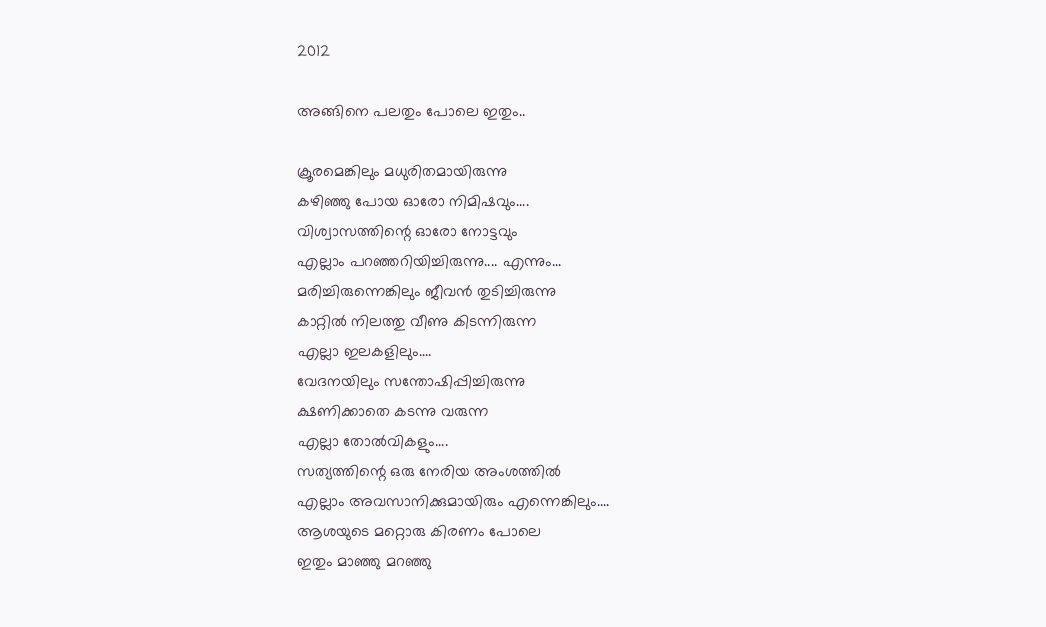2012

അങ്ങിനെ പലതും പോലെ ഇതും..

ക്രൂരമെങ്കിലും മധുരിതമായിരുന്നു
കഴിഞ്ഞു പോയ ഓരോ നിമിഷവും....
വിശ്വാസത്തിന്റെ ഓരോ നോട്ടവും
എല്ലാം പറഞ്ഞറിയിച്ചിരുന്നു.... എന്നും...
മരിച്ചിരുന്നെങ്കിലും ജീവന്‍ തുടിച്ചിരുന്നു
കാറ്റില്‍ നിലത്തു വീണു കിടന്നിരുന്ന
എല്ലാ ഇലകളിലും....
വേദനയിലും സന്തോഷിപ്പിച്ചിരുന്നു
ക്ഷണിക്കാതെ കടന്നു വരുന്ന
എല്ലാ തോല്‍വികളും....
സത്യത്തിന്റെ ഒരു നേരിയ അംശത്തില്‍
എല്ലാം അവസാനിക്കുമായിരും എന്നെങ്കിലും....
ആശയുടെ മറ്റൊരു കിരണം പോലെ
ഇതും മാഞ്ഞു മറഞ്ഞു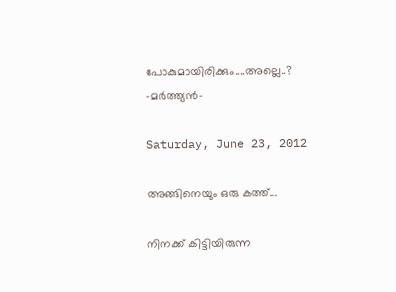പോകുമായിരിക്കും....അല്ലെ..?
-മര്‍ത്ത്യന്‍-

Saturday, June 23, 2012

അങ്ങിനെയും ഒരു കത്ത്...

നിനക്ക് കിട്ടിയിരുന്ന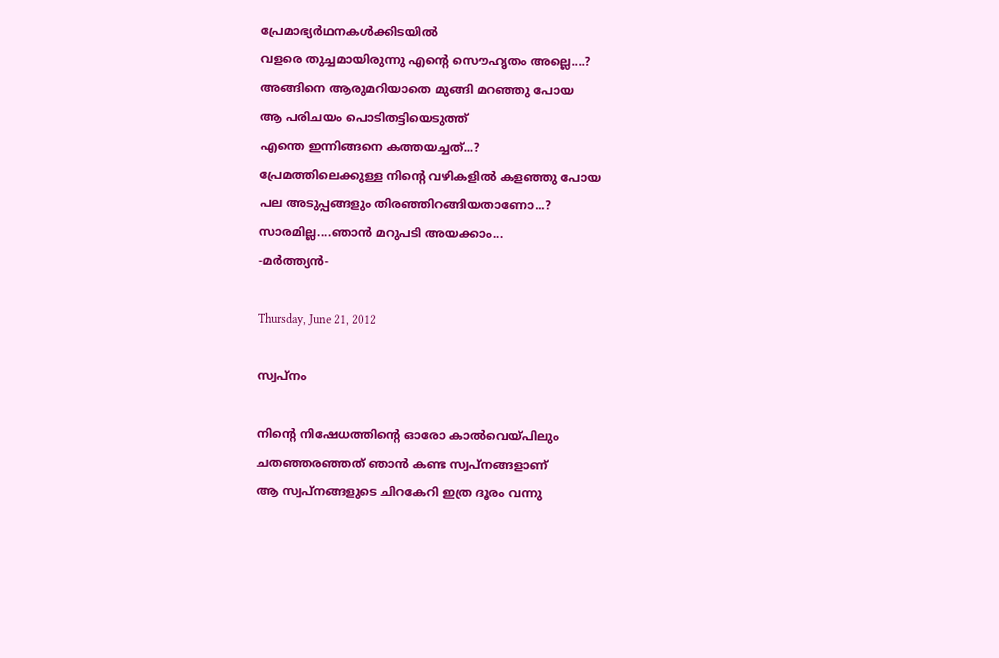പ്രേമാഭ്യര്‍ഥനകള്‍ക്കിടയില്‍
വളരെ തുച്ചമായിരുന്നു എന്റെ സൌഹൃതം അല്ലെ....?
അങ്ങിനെ ആരുമറിയാതെ മുങ്ങി മറഞ്ഞു പോയ
ആ പരിചയം പൊടിതട്ടിയെടുത്ത്
എന്തെ ഇന്നിങ്ങനെ കത്തയച്ചത്...?
പ്രേമത്തിലെക്കുള്ള നിന്റെ വഴികളില്‍ കളഞ്ഞു പോയ
പല അടുപ്പങ്ങളും തിരഞ്ഞിറങ്ങിയതാണോ...?
സാരമില്ല....ഞാന്‍ മറുപടി അയക്കാം...
-മര്‍ത്ത്യന്‍-

Thursday, June 21, 2012

സ്വപ്നം

നിന്റെ നിഷേധത്തിന്റെ ഓരോ കാല്‍വെയ്പിലും
ചതഞ്ഞരഞ്ഞത് ഞാന്‍ കണ്ട സ്വപ്നങ്ങളാണ്
ആ സ്വപ്നങ്ങളുടെ ചിറകേറി ഇത്ര ദൂരം വന്നു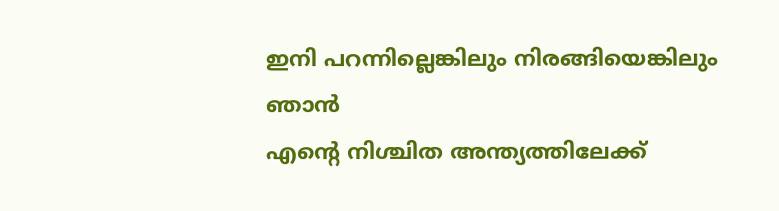ഇനി പറന്നില്ലെങ്കിലും നിരങ്ങിയെങ്കിലും ഞാന്‍
എന്റെ നിശ്ചിത അന്ത്യത്തിലേക്ക്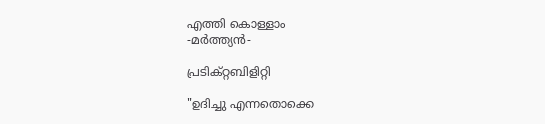എത്തി കൊള്ളാം
-മര്‍ത്ത്യന്‍-

പ്രടിക്റ്റബിളിറ്റി

"ഉദിച്ചു എന്നതൊക്കെ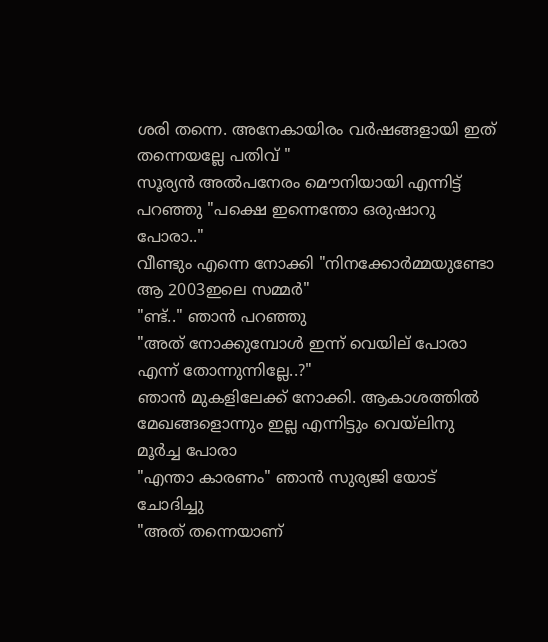ശരി തന്നെ. അനേകായിരം വര്‍ഷങ്ങളായി ഇത് തന്നെയല്ലേ പതിവ് "
സൂര്യന്‍ അല്‍പനേരം മൌനിയായി എന്നിട്ട് പറഞ്ഞു "പക്ഷെ ഇന്നെന്തോ ഒരുഷാറു പോരാ.."
വീണ്ടും എന്നെ നോക്കി "നിനക്കോര്‍മ്മയുണ്ടോ ആ 2003ഇലെ സമ്മര്‍"
"ണ്ട്.." ഞാന്‍ പറഞ്ഞു
"അത് നോക്കുമ്പോള്‍ ഇന്ന് വെയില് പോരാ എന്ന് തോന്നുന്നില്ലേ..?"
ഞാന്‍ മുകളിലേക്ക് നോക്കി. ആകാശത്തില്‍ മേഖങ്ങളൊന്നും ഇല്ല എന്നിട്ടും വെയ്ലിനു മൂര്‍ച്ച പോരാ
"എന്താ കാരണം" ഞാന്‍ സുര്യജി യോട് ചോദിച്ചു
"അത് തന്നെയാണ്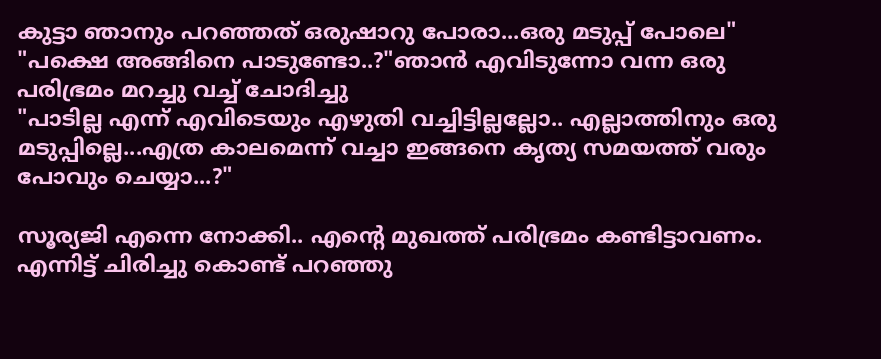കുട്ടാ ഞാനും പറഞ്ഞത് ഒരുഷാറു പോരാ...ഒരു മടുപ്പ് പോലെ"
"പക്ഷെ അങ്ങിനെ പാടുണ്ടോ..?"ഞാന്‍ എവിടുന്നോ വന്ന ഒരു പരിഭ്രമം മറച്ചു വച്ച് ചോദിച്ചു
"പാടില്ല എന്ന് എവിടെയും എഴുതി വച്ചിട്ടില്ലല്ലോ.. എല്ലാത്തിനും ഒരു മടുപ്പില്ലെ...എത്ര കാലമെന്ന് വച്ചാ ഇങ്ങനെ കൃത്യ സമയത്ത് വരും പോവും ചെയ്യാ...?"

സൂര്യജി എന്നെ നോക്കി.. എന്റെ മുഖത്ത് പരിഭ്രമം കണ്ടിട്ടാവണം. എന്നിട്ട് ചിരിച്ചു കൊണ്ട് പറഞ്ഞു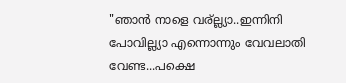"ഞാന്‍ നാളെ വര്ല്ല്യാ..ഇന്നിനി പോവില്ല്യാ എന്നൊന്നും വേവലാതി വേണ്ട...പക്ഷെ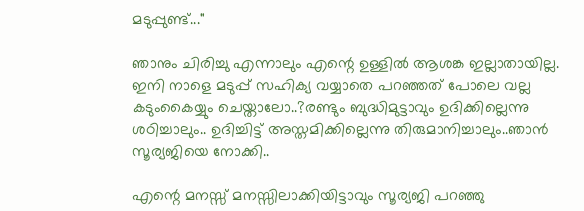മടുപ്പുണ്ട്..."

ഞാനും ചിരിച്ചു എന്നാലും എന്റെ ഉള്ളില്‍ ആശങ്ക ഇല്ലാതായില്ല. ഇനി നാളെ മടുപ്പ് സഹിക്യ വയ്യാതെ പറഞ്ഞത് പോലെ വല്ല കടുംകൈയ്യും ചെയ്താലോ..?രണ്ടും ബുദ്ധിമുട്ടാവും ഉദിക്കില്ലെന്നു ശഠിച്ചാലും.. ഉദിച്ചിട്ട്‌ അസ്തമിക്കില്ലെന്നു തിരുമാനിച്ചാലും..ഞാന്‍ സൂര്യജിയെ നോക്കി..

എന്റെ മനസ്സ് മനസ്സിലാക്കിയിട്ടാവും സൂര്യജി പറഞ്ഞു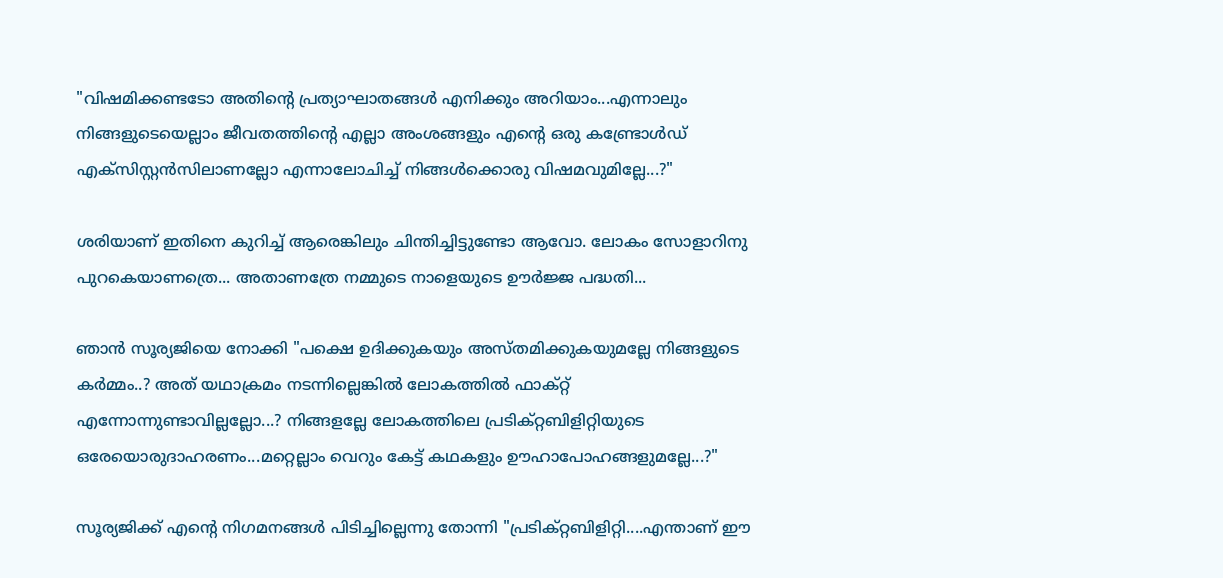"വിഷമിക്കണ്ടടോ അതിന്റെ പ്രത്യാഘാതങ്ങള്‍ എനിക്കും അറിയാം...എന്നാലും നിങ്ങളുടെയെല്ലാം ജീവതത്തിന്റെ എല്ലാ അംശങ്ങളും എന്റെ ഒരു കണ്ട്രോള്‍ഡ് എക്സിസ്റ്റന്‍സിലാണല്ലോ എന്നാലോചിച്ച് നിങ്ങള്‍ക്കൊരു വിഷമവുമില്ലേ...?"

ശരിയാണ് ഇതിനെ കുറിച്ച് ആരെങ്കിലും ചിന്തിച്ചിട്ടുണ്ടോ ആവോ. ലോകം സോളാറിനു പുറകെയാണത്രെ... അതാണത്രേ നമ്മുടെ നാളെയുടെ ഊര്‍ജ്ജ പദ്ധതി...

ഞാന്‍ സൂര്യജിയെ നോക്കി "പക്ഷെ ഉദിക്കുകയും അസ്തമിക്കുകയുമല്ലേ നിങ്ങളുടെ കര്‍മ്മം..? അത് യഥാക്രമം നടന്നില്ലെങ്കില്‍ ലോകത്തില്‍ ഫാക്റ്റ് എന്നോന്നുണ്ടാവില്ലല്ലോ...? നിങ്ങളല്ലേ ലോകത്തിലെ പ്രടിക്റ്റബിളിറ്റിയുടെ ഒരേയൊരുദാഹരണം...മറ്റെല്ലാം വെറും കേട്ട് കഥകളും ഊഹാപോഹങ്ങളുമല്ലേ...?"

സൂര്യജിക്ക് എന്റെ നിഗമനങ്ങള്‍ പിടിച്ചില്ലെന്നു തോന്നി "പ്രടിക്റ്റബിളിറ്റി....എന്താണ് ഈ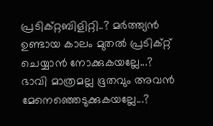പ്രടിക്റ്റബിളിറ്റി..? മര്‍ത്ത്യന്‍ ഉണ്ടായ കാലം മുതല്‍ പ്രടിക്റ്റ് ചെയ്യാന്‍ നോക്കുകയല്ലേ...? ഭാവി മാത്രമല്ല ഭൂതവും അവന്‍ മേനെഞ്ഞെടുക്കുകയല്ലേ...?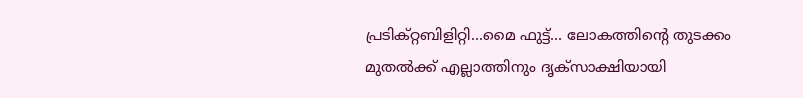പ്രടിക്റ്റബിളിറ്റി...മൈ ഫുട്ട്... ലോകത്തിന്റെ തുടക്കം മുതല്‍ക്ക്‌ എല്ലാത്തിനും ദൃക്സാക്ഷിയായി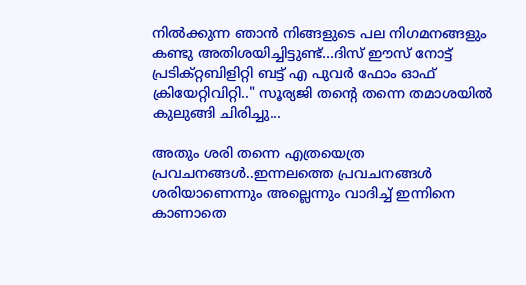നില്‍ക്കുന്ന ഞാന്‍ നിങ്ങളുടെ പല നിഗമനങ്ങളും കണ്ടു അതിശയിച്ചിട്ടുണ്ട്...ദിസ്‌ ഈസ്‌ നോട്ട് പ്രടിക്റ്റബിളിറ്റി ബട്ട്‌ എ പുവര്‍ ഫോം ഓഫ് ക്രിയേറ്റിവിറ്റി.." സൂര്യജി തന്റെ തന്നെ തമാശയില്‍ കുലുങ്ങി ചിരിച്ചു...

അതും ശരി തന്നെ എത്രയെത്ര പ്രവചനങ്ങള്‍..ഇന്നലത്തെ പ്രവചനങ്ങള്‍ ശരിയാണെന്നും അല്ലെന്നും വാദിച്ച് ഇന്നിനെ കാണാതെ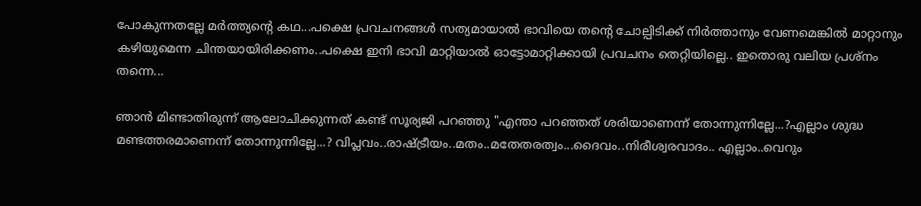പോകുന്നതല്ലേ മര്‍ത്ത്യന്റെ കഥ...പക്ഷെ പ്രവചനങ്ങള്‍ സത്യമായാല്‍ ഭാവിയെ തന്റെ ചോല്പിടിക്ക് നിര്‍ത്താനും വേണമെങ്കില്‍ മാറ്റാനും കഴിയുമെന്ന ചിന്തയായിരിക്കണം..പക്ഷെ ഇനി ഭാവി മാറ്റിയാല്‍ ഓട്ടോമാറ്റിക്കായി പ്രവചനം തെറ്റിയില്ലെ.. ഇതൊരു വലിയ പ്രശ്നം തന്നെ...

ഞാന്‍ മിണ്ടാതിരുന്ന് ആലോചിക്കുന്നത് കണ്ട് സൂര്യജി പറഞ്ഞു "എന്താ പറഞ്ഞത് ശരിയാണെന്ന് തോന്നുന്നില്ലേ...?എല്ലാം ശുദ്ധ മണ്ടത്തരമാണെന്ന് തോന്നുന്നില്ലേ...? വിപ്ലവം..രാഷ്ട്രീയം..മതം..മതേതരത്വം...ദൈവം..നിരീശ്വരവാദം.. എല്ലാം..വെറും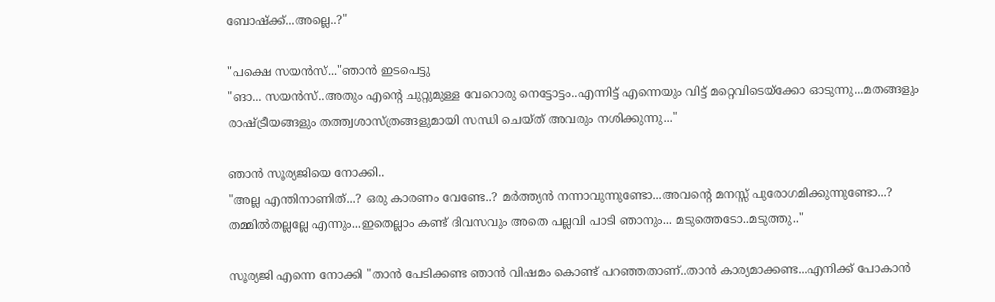ബോഷ്ക്ക്...അല്ലെ..?"

"പക്ഷെ സയന്‍സ്..."ഞാന്‍ ഇടപെട്ടു
"ങാ... സയന്‍സ്..അതും എന്റെ ചുറ്റുമുള്ള വേറൊരു നെട്ടോട്ടം..എന്നിട്ട് എന്നെയും വിട്ട് മറ്റെവിടെയ്ക്കോ ഓടുന്നു...മതങ്ങളും രാഷ്ട്രീയങ്ങളും തത്ത്വശാസ്ത്രങ്ങളുമായി സന്ധി ചെയ്ത് അവരും നശിക്കുന്നു..."

ഞാന്‍ സൂര്യജിയെ നോക്കി..
"അല്ല എന്തിനാണിത്...? ഒരു കാരണം വേണ്ടേ..? മര്‍ത്ത്യന്‍ നന്നാവുന്നുണ്ടോ...അവന്റെ മനസ്സ് പുരോഗമിക്കുന്നുണ്ടോ...? തമ്മില്‍തല്ലല്ലേ എന്നും...ഇതെല്ലാം കണ്ട് ദിവസവും അതെ പല്ലവി പാടി ഞാനും... മടുത്തെടോ..മടുത്തു.."

സൂര്യജി എന്നെ നോക്കി "താന്‍ പേടിക്കണ്ട ഞാന്‍ വിഷമം കൊണ്ട് പറഞ്ഞതാണ്..താന്‍ കാര്യമാക്കണ്ട...എനിക്ക് പോകാന്‍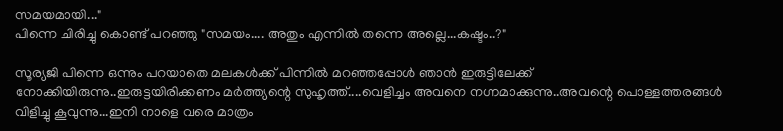സമയമായി..."
പിന്നെ ചിരിച്ചു കൊണ്ട് പറഞ്ഞു "സമയം.... അതും എന്നില്‍ തന്നെ അല്ലെ...കഷ്ടം..?"

സൂര്യജി പിന്നെ ഒന്നും പറയാതെ മലകള്‍ക്ക് പിന്നില്‍ മറഞ്ഞപ്പോള്‍ ഞാന്‍ ഇരുട്ടിലേക്ക് നോക്കിയിരുന്നു..ഇരുട്ടയിരിക്കണം മര്‍ത്ത്യന്റെ സുഹൃത്ത്....വെളിച്ചം അവനെ നഗ്നമാക്കുന്നു..അവന്റെ പൊള്ളത്തരങ്ങള്‍ വിളിച്ചു കൂവുന്നു...ഇനി നാളെ വരെ മാത്രം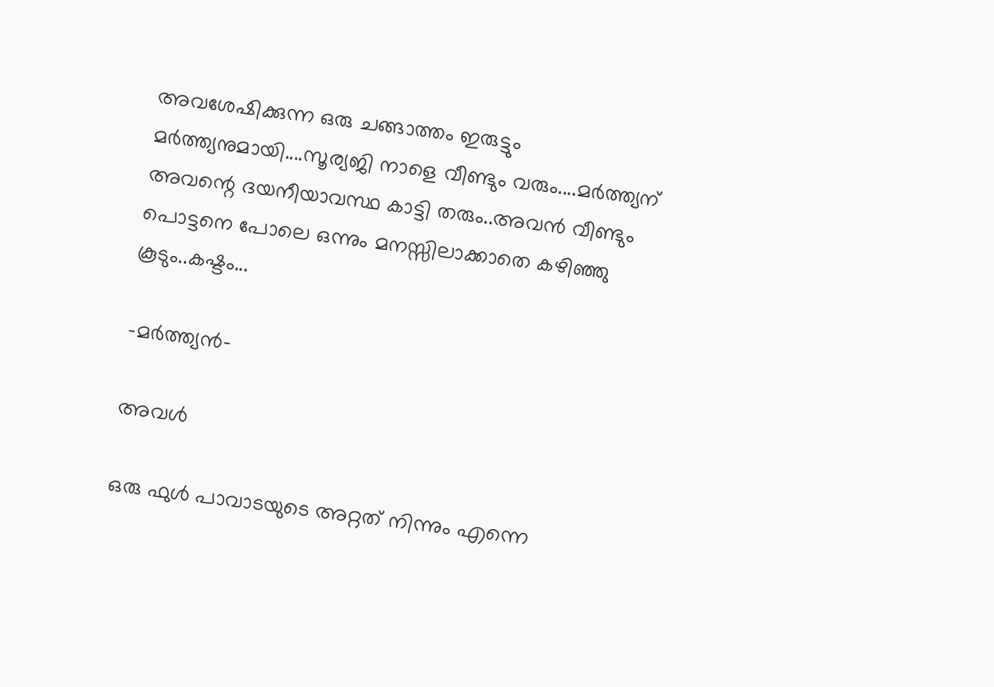അവശേഷിക്കുന്ന ഒരു ചങ്ങാത്തം ഇരുട്ടും മര്‍ത്ത്യനുമായി....സൂര്യജി നാളെ വീണ്ടും വരും....മര്‍ത്ത്യന് അവന്റെ ദയനീയാവസ്ഥ കാട്ടി തരും..അവന്‍ വീണ്ടും പൊട്ടനെ പോലെ ഒന്നും മനസ്സിലാക്കാതെ കഴിഞ്ഞു കൂടും..കഷ്ടം...

-മര്‍ത്ത്യന്‍-

അവള്‍

ഒരു ഫുള്‍ പാവാടയുടെ അറ്റത് നിന്നും എന്നെ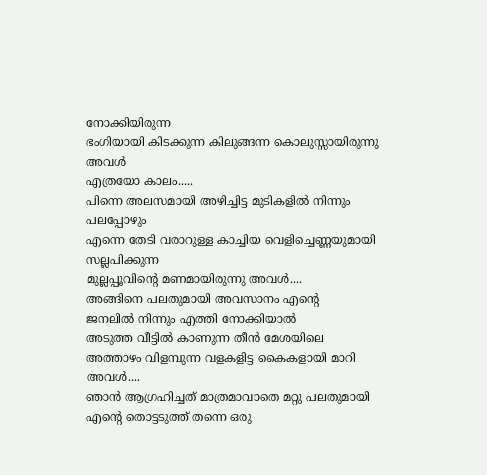നോക്കിയിരുന്ന
ഭംഗിയായി കിടക്കുന്ന കിലുങ്ങന്ന കൊലുസ്സായിരുന്നു അവള്‍
എത്രയോ കാലം.....
പിന്നെ അലസമായി അഴിച്ചിട്ട മുടികളില്‍ നിന്നും പലപ്പോഴും
എന്നെ തേടി വരാറുള്ള കാച്ചിയ വെളിച്ചെണ്ണയുമായി സല്ലപിക്കുന്ന
മുല്ലപ്പൂവിന്റെ മണമായിരുന്നു അവള്‍....
അങ്ങിനെ പലതുമായി അവസാനം എന്റെ
ജനലില്‍ നിന്നും എത്തി നോക്കിയാല്‍
അടുത്ത വീട്ടില്‍ കാണുന്ന തീന്‍ മേശയിലെ
അത്താഴം വിളമ്പുന്ന വളകളിട്ട കൈകളായി മാറി അവള്‍....
ഞാന്‍ ആഗ്രഹിച്ചത്‌ മാത്രമാവാതെ മറ്റു പലതുമായി
എന്റെ തൊട്ടടുത്ത്‌ തന്നെ ഒരു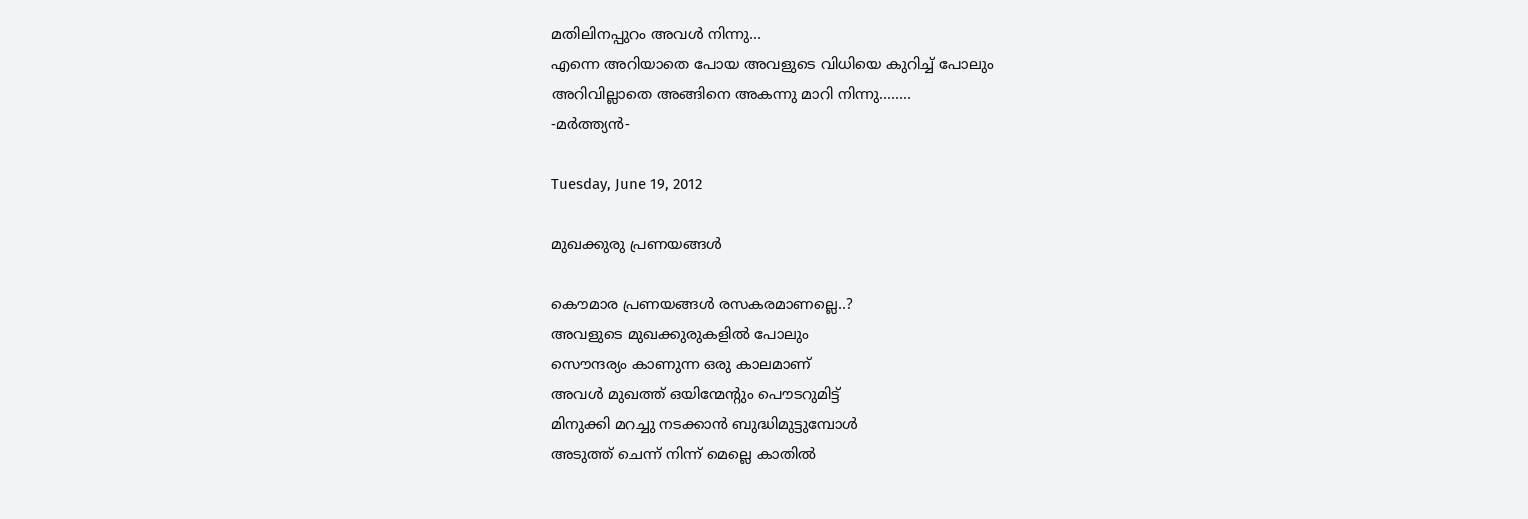മതിലിനപ്പുറം അവള്‍ നിന്നു...
എന്നെ അറിയാതെ പോയ അവളുടെ വിധിയെ കുറിച്ച് പോലും
അറിവില്ലാതെ അങ്ങിനെ അകന്നു മാറി നിന്നു........
-മര്‍ത്ത്യന്‍-

Tuesday, June 19, 2012

മുഖക്കുരു പ്രണയങ്ങള്‍

കൌമാര പ്രണയങ്ങള്‍ രസകരമാണല്ലെ..?
അവളുടെ മുഖക്കുരുകളില്‍ പോലും
സൌന്ദര്യം കാണുന്ന ഒരു കാലമാണ്
അവള്‍ മുഖത്ത് ഒയിന്മേന്റും പൌടറുമിട്ട്
മിനുക്കി മറച്ചു നടക്കാന്‍ ബുദ്ധിമുട്ടുമ്പോള്‍
അടുത്ത് ചെന്ന് നിന്ന് മെല്ലെ കാതില്‍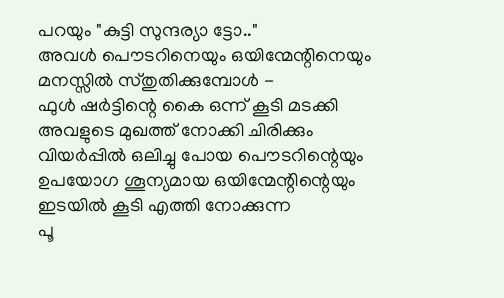പറയും "കുട്ടി സുന്ദര്യാ ട്ടോ.."
അവള്‍ പൌടറിനെയും ഒയിന്മേന്റിനെയും
മനസ്സില്‍ സ്തുതിക്കുമ്പോള്‍ -
ഫുള്‍ ഷര്‍ട്ടിന്റെ കൈ ഒന്ന് കൂടി മടക്കി
അവളുടെ മുഖത്ത് നോക്കി ചിരിക്കും
വിയര്‍പ്പില്‍ ഒലിച്ചു പോയ പൌടറിന്റെയും
ഉപയോഗ ശൂന്യമായ ഒയിന്മേന്റിന്റെയും
ഇടയില്‍ കൂടി എത്തി നോക്കുന്ന
പൂ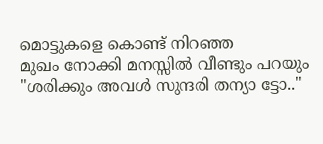മൊട്ടുകളെ കൊണ്ട് നിറഞ്ഞ
മുഖം നോക്കി മനസ്സില്‍ വീണ്ടും പറയും
"ശരിക്കും അവള്‍ സുന്ദരി തന്യാ ട്ടോ.."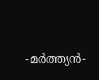-മര്‍ത്ത്യന്‍-